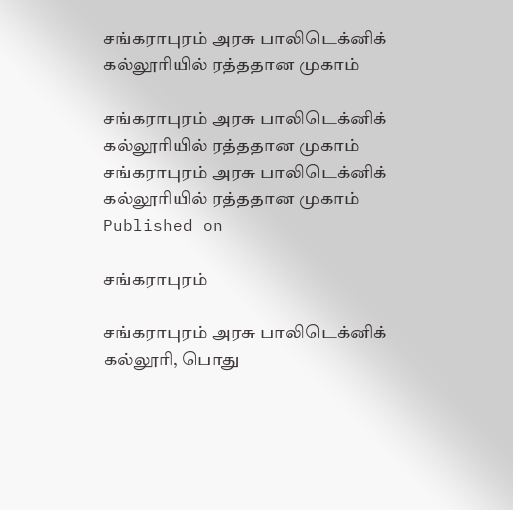சங்கராபுரம் அரசு பாலிடெக்னிக் கல்லூரியில் ரத்ததான முகாம்

சங்கராபுரம் அரசு பாலிடெக்னிக் கல்லூரியில் ரத்ததான முகாம்
சங்கராபுரம் அரசு பாலிடெக்னிக் கல்லூரியில் ரத்ததான முகாம்
Published on

சங்கராபுரம்

சங்கராபுரம் அரசு பாலிடெக்னிக் கல்லூரி, பொது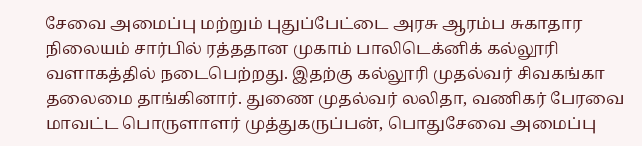சேவை அமைப்பு மற்றும் புதுப்பேட்டை அரசு ஆரம்ப சுகாதார நிலையம் சார்பில் ரத்ததான முகாம் பாலிடெக்னிக் கல்லூரி வளாகத்தில் நடைபெற்றது. இதற்கு கல்லூரி முதல்வர் சிவகங்கா தலைமை தாங்கினார். துணை முதல்வர் லலிதா, வணிகர் பேரவை மாவட்ட பொருளாளர் முத்துகருப்பன், பொதுசேவை அமைப்பு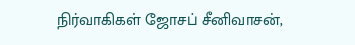நிர்வாகிகள் ஜோசப் சீனிவாசன்,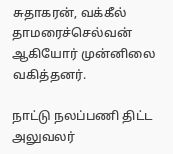சுதாகரன், வக்கீல் தாமரைச்செல்வன் ஆகியோர் முன்னிலை வகித்தனர்.

நாட்டு நலப்பணி திட்ட அலுவலர்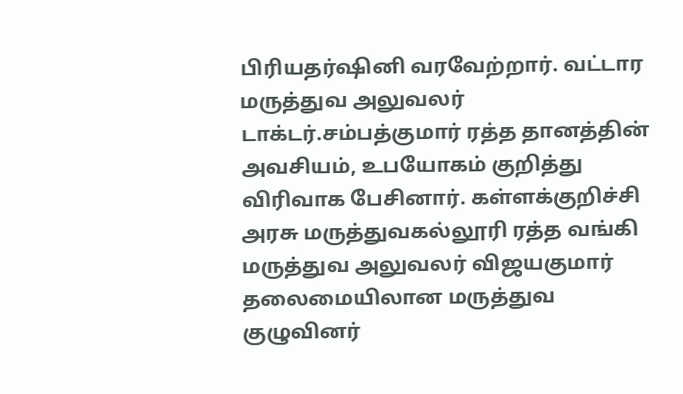பிரியதர்ஷினி வரவேற்றார். வட்டார மருத்துவ அலுவலர் டாக்டர்.சம்பத்குமார் ரத்த தானத்தின் அவசியம், உபயோகம் குறித்து விரிவாக பேசினார். கள்ளக்குறிச்சி அரசு மருத்துவகல்லூரி ரத்த வங்கி மருத்துவ அலுவலர் விஜயகுமார் தலைமையிலான மருத்துவ குழுவினர்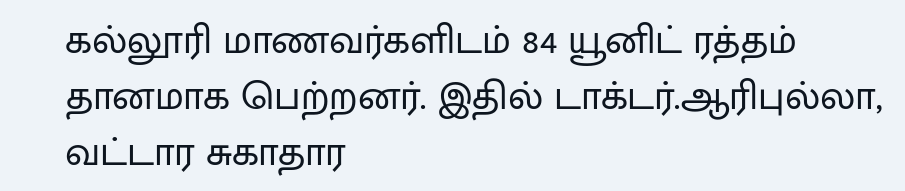கல்லூரி மாணவர்களிடம் 84 யூனிட் ரத்தம் தானமாக பெற்றனர். இதில் டாக்டர்.ஆரிபுல்லா, வட்டார சுகாதார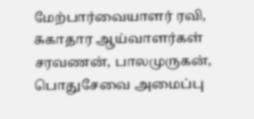மேற்பார்வையாளர் ரவி, சுகாதார ஆய்வாளர்கள் சரவணன், பாலமுருகன், பொதுசேவை அமைப்பு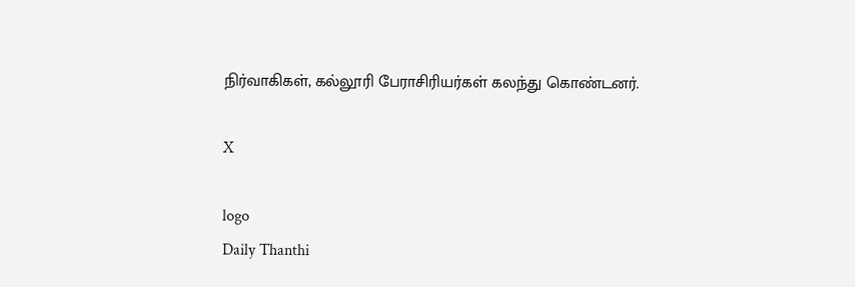நிர்வாகிகள், கல்லூரி பேராசிரியர்கள் கலந்து கொண்டனர்.

X

logo
Daily Thanthi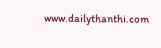www.dailythanthi.com